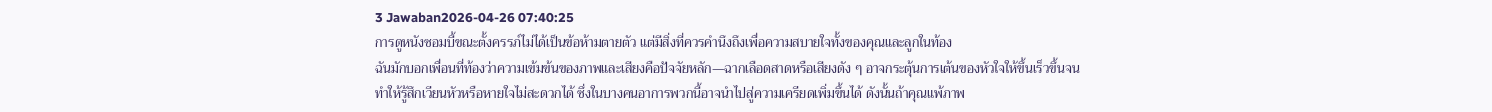3 Jawaban2026-04-26 07:40:25
การดูหนังซอมบี้ขณะตั้งครรภ์ไม่ได้เป็นข้อห้ามตายตัว แต่มีสิ่งที่ควรคำนึงถึงเพื่อความสบายใจทั้งของคุณและลูกในท้อง
ฉันมักบอกเพื่อนที่ท้องว่าความเข้มข้นของภาพและเสียงคือปัจจัยหลัก—ฉากเลือดสาดหรือเสียงดัง ๆ อาจกระตุ้นการเต้นของหัวใจให้ขึ้นเร็วขึ้นจนทำให้รู้สึกเวียนหัวหรือหายใจไม่สะดวกได้ ซึ่งในบางคนอาการพวกนี้อาจนำไปสู่ความเครียดเพิ่มขึ้นได้ ดังนั้นถ้าคุณแพ้ภาพ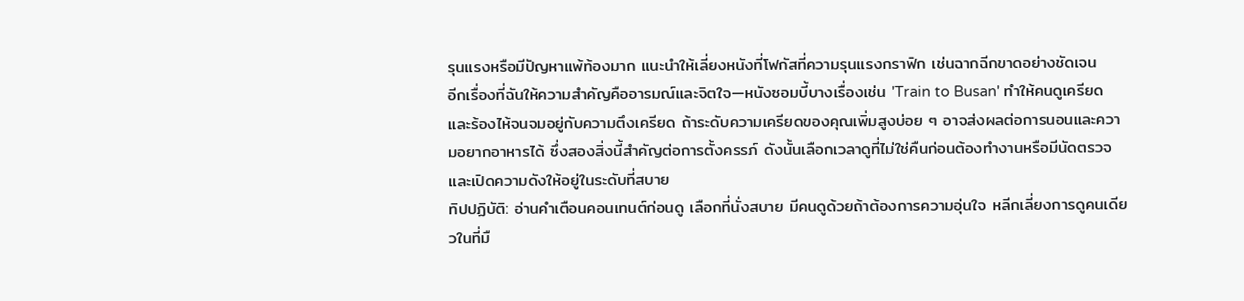รุนแรงหรือมีปัญหาแพ้ท้องมาก แนะนำให้เลี่ยงหนังที่โฟกัสที่ความรุนแรงกราฟิก เช่นฉากฉีกขาดอย่างชัดเจน
อีกเรื่องที่ฉันให้ความสำคัญคืออารมณ์และจิตใจ—หนังซอมบี้บางเรื่องเช่น 'Train to Busan' ทำให้คนดูเครียดและร้องไห้จนจมอยู่กับความตึงเครียด ถ้าระดับความเครียดของคุณเพิ่มสูงบ่อย ๆ อาจส่งผลต่อการนอนและความอยากอาหารได้ ซึ่งสองสิ่งนี้สำคัญต่อการตั้งครรภ์ ดังนั้นเลือกเวลาดูที่ไม่ใช่คืนก่อนต้องทำงานหรือมีนัดตรวจ และเปิดความดังให้อยู่ในระดับที่สบาย
ทิปปฏิบัติ: อ่านคำเตือนคอนเทนต์ก่อนดู เลือกที่นั่งสบาย มีคนดูด้วยถ้าต้องการความอุ่นใจ หลีกเลี่ยงการดูคนเดียวในที่มื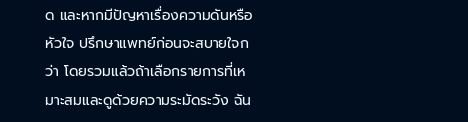ด และหากมีปัญหาเรื่องความดันหรือหัวใจ ปรึกษาแพทย์ก่อนจะสบายใจกว่า โดยรวมแล้วถ้าเลือกรายการที่เหมาะสมและดูด้วยความระมัดระวัง ฉัน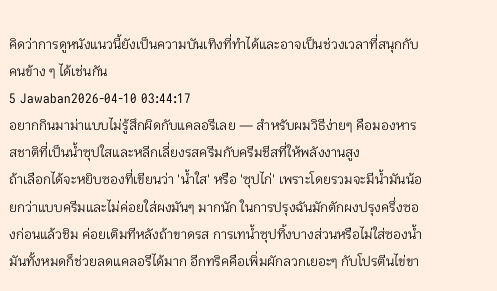คิดว่าการดูหนังแนวนี้ยังเป็นความบันเทิงที่ทำได้และอาจเป็นช่วงเวลาที่สนุกกับคนข้าง ๆ ได้เช่นกัน
5 Jawaban2026-04-10 03:44:17
อยากกินมาม่าแบบไม่รู้สึกผิดกับแคลอรีเลย — สำหรับผมวิธีง่ายๆ คือมองหารสชาติที่เป็นน้ำซุปใสและหลีกเลี่ยงรสครีมกับครีมชีสที่ให้พลังงานสูง
ถ้าเลือกได้จะหยิบซองที่เขียนว่า 'น้ำใส' หรือ 'ซุปไก่' เพราะโดยรวมจะมีน้ำมันน้อยกว่าแบบครีมและไม่ค่อยใส่ผงมันๆ มากนัก ในการปรุงฉันมักตักผงปรุงครึ่งซองก่อนแล้วชิม ค่อยเติมทีหลังถ้าขาดรส การเทน้ำซุปทิ้งบางส่วนหรือไม่ใส่ซองน้ำมันทั้งหมดก็ช่วยลดแคลอรีได้มาก อีกทริคคือเพิ่มผักลวกเยอะๆ กับโปรตีนไข่ขา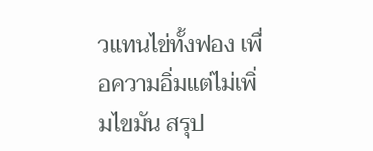วแทนไข่ทั้งฟอง เพื่อความอิ่มแต่ไม่เพิ่มไขมัน สรุป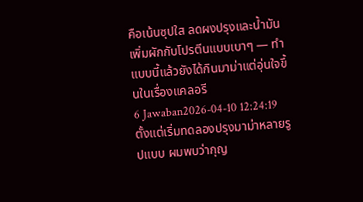คือเน้นซุปใส ลดผงปรุงและน้ำมัน เพิ่มผักกับโปรตีนแบบเบาๆ — ทำแบบนี้แล้วยังได้กินมาม่าแต่อุ่นใจขึ้นในเรื่องแคลอรี
6 Jawaban2026-04-10 12:24:19
ตั้งแต่เริ่มทดลองปรุงมาม่าหลายรูปแบบ ผมพบว่ากุญ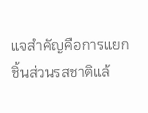แจสำคัญคือการแยกชิ้นส่วนรสชาติแล้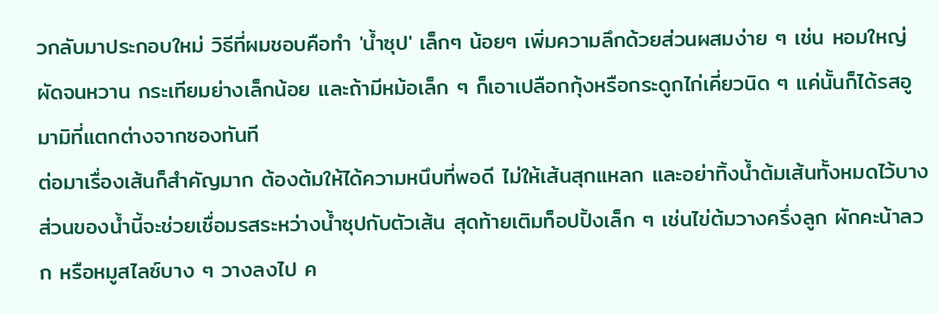วกลับมาประกอบใหม่ วิธีที่ผมชอบคือทำ 'น้ำซุป' เล็กๆ น้อยๆ เพิ่มความลึกด้วยส่วนผสมง่าย ๆ เช่น หอมใหญ่ผัดจนหวาน กระเทียมย่างเล็กน้อย และถ้ามีหม้อเล็ก ๆ ก็เอาเปลือกกุ้งหรือกระดูกไก่เคี่ยวนิด ๆ แค่นั้นก็ได้รสอูมามิที่แตกต่างจากซองทันที
ต่อมาเรื่องเส้นก็สำคัญมาก ต้องต้มให้ได้ความหนึบที่พอดี ไม่ให้เส้นสุกแหลก และอย่าทิ้งน้ำต้มเส้นทั้งหมดไว้บางส่วนของน้ำนี้จะช่วยเชื่อมรสระหว่างน้ำซุปกับตัวเส้น สุดท้ายเติมท็อปปิ้งเล็ก ๆ เช่นไข่ต้มวางครึ่งลูก ผักคะน้าลวก หรือหมูสไลซ์บาง ๆ วางลงไป ค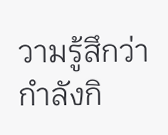วามรู้สึกว่ากำลังกิ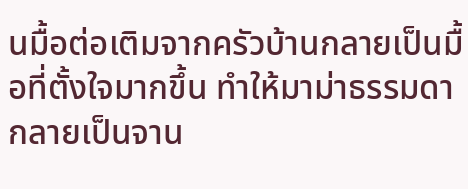นมื้อต่อเติมจากครัวบ้านกลายเป็นมื้อที่ตั้งใจมากขึ้น ทำให้มาม่าธรรมดากลายเป็นจาน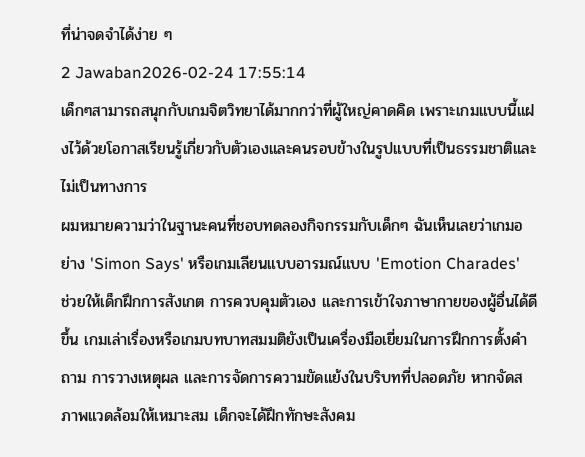ที่น่าจดจำได้ง่าย ๆ
2 Jawaban2026-02-24 17:55:14
เด็กๆสามารถสนุกกับเกมจิตวิทยาได้มากกว่าที่ผู้ใหญ่คาดคิด เพราะเกมแบบนี้แฝงไว้ด้วยโอกาสเรียนรู้เกี่ยวกับตัวเองและคนรอบข้างในรูปแบบที่เป็นธรรมชาติและไม่เป็นทางการ
ผมหมายความว่าในฐานะคนที่ชอบทดลองกิจกรรมกับเด็กๆ ฉันเห็นเลยว่าเกมอย่าง 'Simon Says' หรือเกมเลียนแบบอารมณ์แบบ 'Emotion Charades' ช่วยให้เด็กฝึกการสังเกต การควบคุมตัวเอง และการเข้าใจภาษากายของผู้อื่นได้ดีขึ้น เกมเล่าเรื่องหรือเกมบทบาทสมมติยังเป็นเครื่องมือเยี่ยมในการฝึกการตั้งคำถาม การวางเหตุผล และการจัดการความขัดแย้งในบริบทที่ปลอดภัย หากจัดสภาพแวดล้อมให้เหมาะสม เด็กจะได้ฝึกทักษะสังคม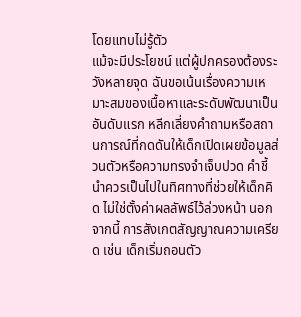โดยแทบไม่รู้ตัว
แม้จะมีประโยชน์ แต่ผู้ปกครองต้องระวังหลายจุด ฉันขอเน้นเรื่องความเหมาะสมของเนื้อหาและระดับพัฒนาเป็นอันดับแรก หลีกเลี่ยงคำถามหรือสถานการณ์ที่กดดันให้เด็กเปิดเผยข้อมูลส่วนตัวหรือความทรงจำเจ็บปวด คำชี้นำควรเป็นไปในทิศทางที่ช่วยให้เด็กคิด ไม่ใช่ตั้งค่าผลลัพธ์ไว้ล่วงหน้า นอกจากนี้ การสังเกตสัญญาณความเครียด เช่น เด็กเริ่มถอนตัว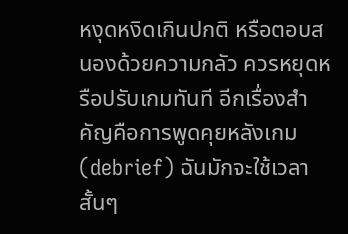หงุดหงิดเกินปกติ หรือตอบสนองด้วยความกลัว ควรหยุดหรือปรับเกมทันที อีกเรื่องสำคัญคือการพูดคุยหลังเกม (debrief) ฉันมักจะใช้เวลาสั้นๆ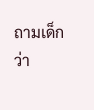ถามเด็กว่า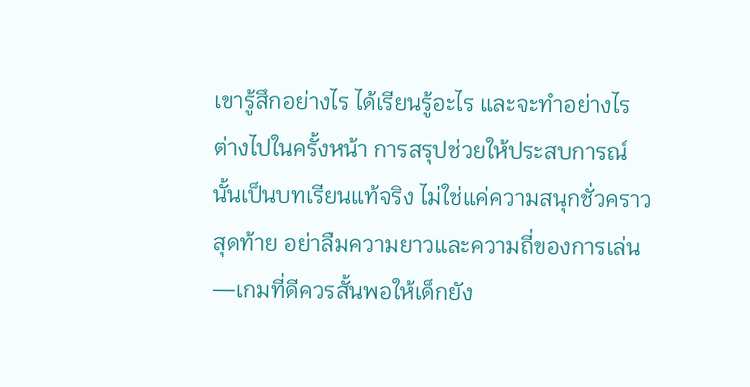เขารู้สึกอย่างไร ได้เรียนรู้อะไร และจะทำอย่างไรต่างไปในครั้งหน้า การสรุปช่วยให้ประสบการณ์นั้นเป็นบทเรียนแท้จริง ไม่ใช่แค่ความสนุกชั่วคราว
สุดท้าย อย่าลืมความยาวและความถี่ของการเล่น—เกมที่ดีควรสั้นพอให้เด็กยัง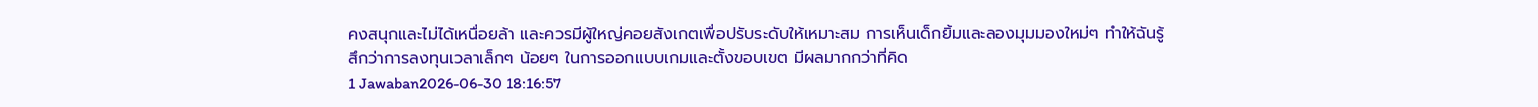คงสนุกและไม่ได้เหนื่อยล้า และควรมีผู้ใหญ่คอยสังเกตเพื่อปรับระดับให้เหมาะสม การเห็นเด็กยิ้มและลองมุมมองใหม่ๆ ทำให้ฉันรู้สึกว่าการลงทุนเวลาเล็กๆ น้อยๆ ในการออกแบบเกมและตั้งขอบเขต มีผลมากกว่าที่คิด
1 Jawaban2026-06-30 18:16:57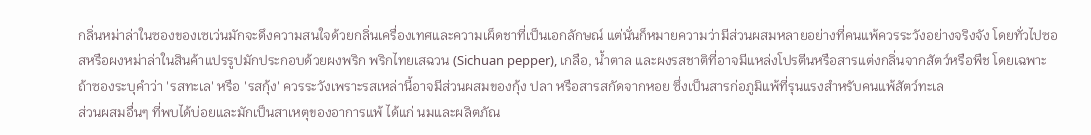กลิ่นหม่าล่าในซองของเซเว่นมักจะดึงความสนใจด้วยกลิ่นเครื่องเทศและความเผ็ดชาที่เป็นเอกลักษณ์ แต่นั่นก็หมายความว่ามีส่วนผสมหลายอย่างที่คนแพ้ควรระวังอย่างจริงจัง โดยทั่วไปซอสหรือผงหม่าล่าในสินค้าแปรรูปมักประกอบด้วยผงพริก พริกไทยเสฉวน (Sichuan pepper), เกลือ, น้ำตาล และผงรสชาติที่อาจมีแหล่งโปรตีนหรือสารแต่งกลิ่นจากสัตว์หรือพืช โดยเฉพาะถ้าซองระบุคำว่า 'รสทะเล' หรือ 'รสกุ้ง' ควรระวังเพราะรสเหล่านี้อาจมีส่วนผสมของกุ้ง ปลา หรือสารสกัดจากหอย ซึ่งเป็นสารก่อภูมิแพ้ที่รุนแรงสำหรับคนแพ้สัตว์ทะเล
ส่วนผสมอื่นๆ ที่พบได้บ่อยและมักเป็นสาเหตุของอาการแพ้ ได้แก่ นมและผลิตภัณ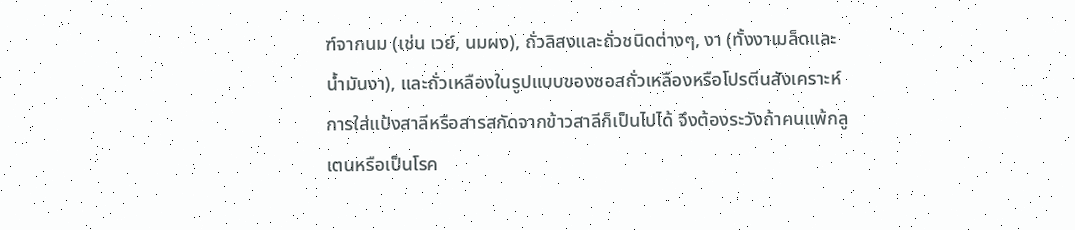ฑ์จากนม (เช่น เวย์, นมผง), ถั่วลิสงและถั่วชนิดต่างๆ, งา (ทั้งงาเมล็ดและน้ำมันงา), และถั่วเหลืองในรูปแบบของซอสถั่วเหลืองหรือโปรตีนสังเคราะห์ การใส่แป้งสาลีหรือสารสกัดจากข้าวสาลีก็เป็นไปได้ จึงต้องระวังถ้าคนแพ้กลูเตนหรือเป็นโรค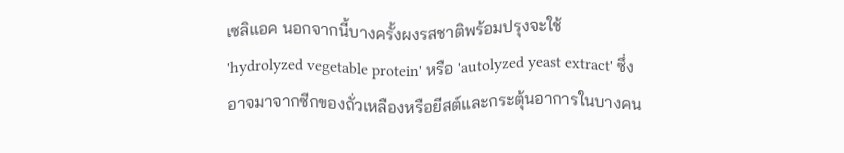เซลิแอค นอกจากนี้บางครั้งผงรสชาติพร้อมปรุงจะใช้ 'hydrolyzed vegetable protein' หรือ 'autolyzed yeast extract' ซึ่งอาจมาจากซีกของถั่วเหลืองหรือยีสต์และกระตุ้นอาการในบางคน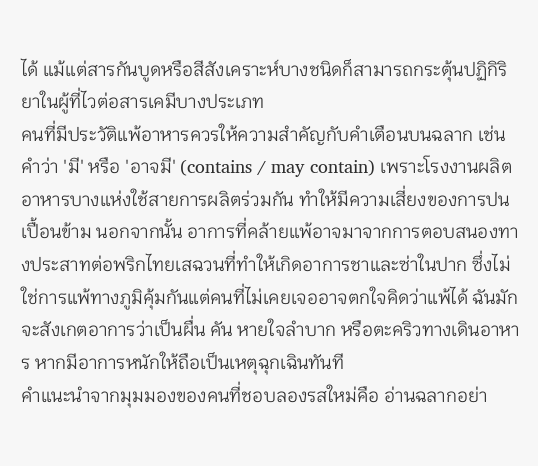ได้ แม้แต่สารกันบูดหรือสีสังเคราะห์บางชนิดก็สามารถกระตุ้นปฏิกิริยาในผู้ที่ไวต่อสารเคมีบางประเภท
คนที่มีประวัติแพ้อาหารควรให้ความสำคัญกับคำเตือนบนฉลาก เช่น คำว่า 'มี' หรือ 'อาจมี' (contains / may contain) เพราะโรงงานผลิตอาหารบางแห่งใช้สายการผลิตร่วมกัน ทำให้มีความเสี่ยงของการปนเปื้อนข้าม นอกจากนั้น อาการที่คล้ายแพ้อาจมาจากการตอบสนองทางประสาทต่อพริกไทยเสฉวนที่ทำให้เกิดอาการชาและซ่าในปาก ซึ่งไม่ใช่การแพ้ทางภูมิคุ้มกันแต่คนที่ไม่เคยเจออาจตกใจคิดว่าแพ้ได้ ฉันมักจะสังเกตอาการว่าเป็นผื่น คัน หายใจลำบาก หรือตะคริวทางเดินอาหาร หากมีอาการหนักให้ถือเป็นเหตุฉุกเฉินทันที
คำแนะนำจากมุมมองของคนที่ชอบลองรสใหม่คือ อ่านฉลากอย่า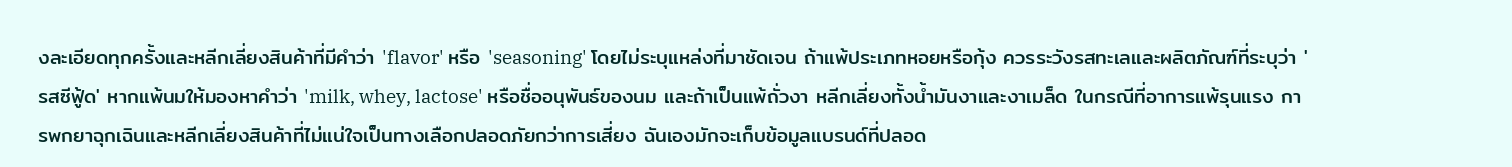งละเอียดทุกครั้งและหลีกเลี่ยงสินค้าที่มีคำว่า 'flavor' หรือ 'seasoning' โดยไม่ระบุแหล่งที่มาชัดเจน ถ้าแพ้ประเภทหอยหรือกุ้ง ควรระวังรสทะเลและผลิตภัณฑ์ที่ระบุว่า 'รสซีฟู้ด' หากแพ้นมให้มองหาคำว่า 'milk, whey, lactose' หรือชื่ออนุพันธ์ของนม และถ้าเป็นแพ้ถั่วงา หลีกเลี่ยงทั้งน้ำมันงาและงาเมล็ด ในกรณีที่อาการแพ้รุนแรง การพกยาฉุกเฉินและหลีกเลี่ยงสินค้าที่ไม่แน่ใจเป็นทางเลือกปลอดภัยกว่าการเสี่ยง ฉันเองมักจะเก็บข้อมูลแบรนด์ที่ปลอด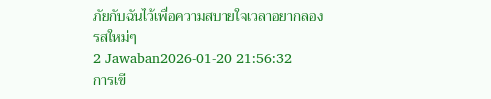ภัยกับฉันไว้เพื่อความสบายใจเวลาอยากลองรสใหม่ๆ
2 Jawaban2026-01-20 21:56:32
การเขี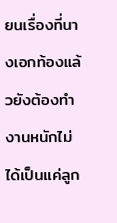ยนเรื่องที่นางเอกท้องแล้วยังต้องทำงานหนักไม่ได้เป็นแค่ลูก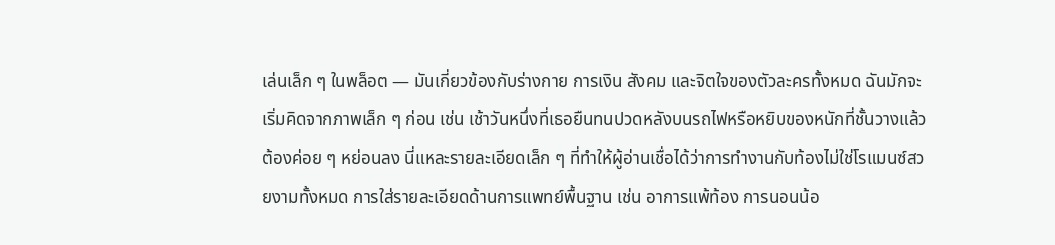เล่นเล็ก ๆ ในพล็อต — มันเกี่ยวข้องกับร่างกาย การเงิน สังคม และจิตใจของตัวละครทั้งหมด ฉันมักจะเริ่มคิดจากภาพเล็ก ๆ ก่อน เช่น เช้าวันหนึ่งที่เธอยืนทนปวดหลังบนรถไฟหรือหยิบของหนักที่ชั้นวางแล้วต้องค่อย ๆ หย่อนลง นี่แหละรายละเอียดเล็ก ๆ ที่ทำให้ผู้อ่านเชื่อได้ว่าการทำงานกับท้องไม่ใช่โรแมนซ์สวยงามทั้งหมด การใส่รายละเอียดด้านการแพทย์พื้นฐาน เช่น อาการแพ้ท้อง การนอนน้อ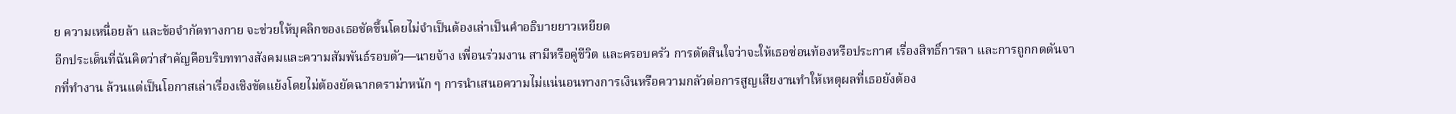ย ความเหนื่อยล้า และข้อจำกัดทางกาย จะช่วยให้บุคลิกของเธอชัดขึ้นโดยไม่จำเป็นต้องเล่าเป็นคำอธิบายยาวเหยียด
อีกประเด็นที่ฉันคิดว่าสำคัญคือบริบททางสังคมและความสัมพันธ์รอบตัว—นายจ้าง เพื่อนร่วมงาน สามีหรือคู่ชีวิต และครอบครัว การตัดสินใจว่าจะให้เธอซ่อนท้องหรือประกาศ เรื่องสิทธิ์การลา และการถูกกดดันจากที่ทำงาน ล้วนแต่เป็นโอกาสเล่าเรื่องเชิงขัดแย้งโดยไม่ต้องยัดฉากดราม่าหนัก ๆ การนำเสนอความไม่แน่นอนทางการเงินหรือความกลัวต่อการสูญเสียงานทำให้เหตุผลที่เธอยังต้อง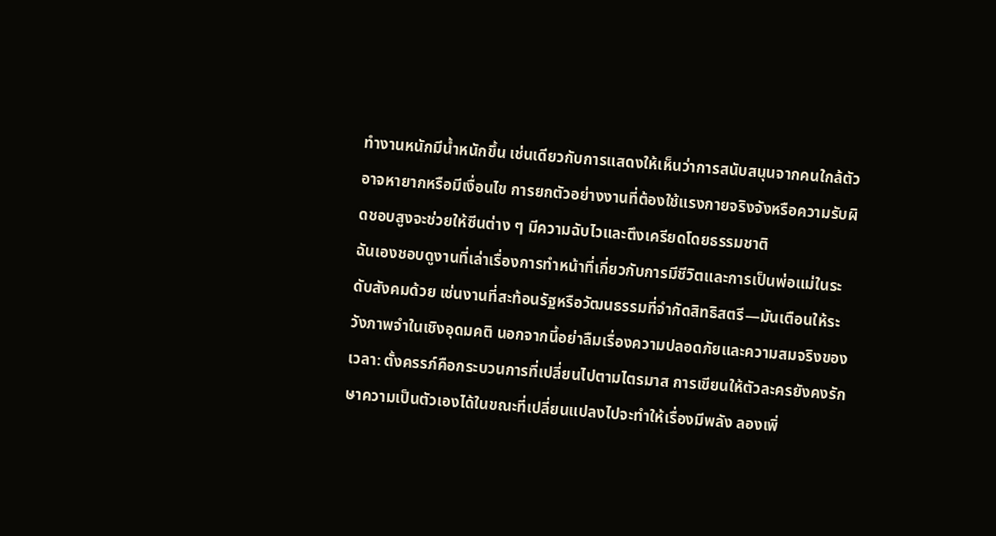ทำงานหนักมีน้ำหนักขึ้น เช่นเดียวกับการแสดงให้เห็นว่าการสนับสนุนจากคนใกล้ตัวอาจหายากหรือมีเงื่อนไข การยกตัวอย่างงานที่ต้องใช้แรงกายจริงจังหรือความรับผิดชอบสูงจะช่วยให้ซีนต่าง ๆ มีความฉับไวและตึงเครียดโดยธรรมชาติ
ฉันเองชอบดูงานที่เล่าเรื่องการทำหน้าที่เกี่ยวกับการมีชีวิตและการเป็นพ่อแม่ในระดับสังคมด้วย เช่นงานที่สะท้อนรัฐหรือวัฒนธรรมที่จำกัดสิทธิสตรี—มันเตือนให้ระวังภาพจำในเชิงอุดมคติ นอกจากนี้อย่าลืมเรื่องความปลอดภัยและความสมจริงของเวลา: ตั้งครรภ์คือกระบวนการที่เปลี่ยนไปตามไตรมาส การเขียนให้ตัวละครยังคงรักษาความเป็นตัวเองได้ในขณะที่เปลี่ยนแปลงไปจะทำให้เรื่องมีพลัง ลองเพิ่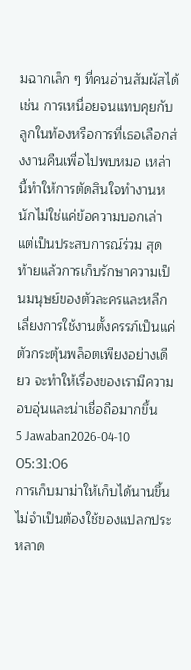มฉากเล็ก ๆ ที่คนอ่านสัมผัสได้ เช่น การเหนื่อยจนแทบคุยกับลูกในท้องหรือการที่เธอเลือกส่งงานคืนเพื่อไปพบหมอ เหล่านี้ทำให้การตัดสินใจทำงานหนักไม่ใช่แค่ข้อความบอกเล่า แต่เป็นประสบการณ์ร่วม สุดท้ายแล้วการเก็บรักษาความเป็นมนุษย์ของตัวละครและหลีกเลี่ยงการใช้งานตั้งครรภ์เป็นแค่ตัวกระตุ้นพล็อตเพียงอย่างเดียว จะทำให้เรื่องของเรามีความอบอุ่นและน่าเชื่อถือมากขึ้น
5 Jawaban2026-04-10 05:31:06
การเก็บมาม่าให้เก็บได้นานขึ้นไม่จำเป็นต้องใช้ของแปลกประหลาด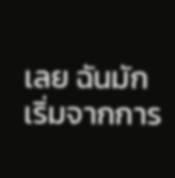เลย ฉันมักเริ่มจากการ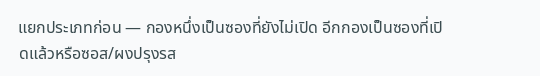แยกประเภทก่อน — กองหนึ่งเป็นซองที่ยังไม่เปิด อีกกองเป็นซองที่เปิดแล้วหรือซอส/ผงปรุงรส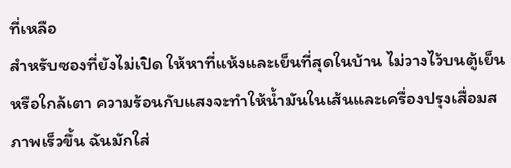ที่เหลือ
สำหรับซองที่ยังไม่เปิด ให้หาที่แห้งและเย็นที่สุดในบ้าน ไม่วางไว้บนตู้เย็นหรือใกล้เตา ความร้อนกับแสงจะทำให้น้ำมันในเส้นและเครื่องปรุงเสื่อมสภาพเร็วขึ้น ฉันมักใส่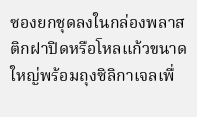ซองยกชุดลงในกล่องพลาสติกฝาปิดหรือโหลแก้วขนาดใหญ่พร้อมถุงซิลิกาเจลเพื่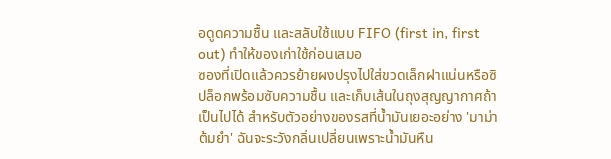อดูดความชื้น และสลับใช้แบบ FIFO (first in, first out) ทำให้ของเก่าใช้ก่อนเสมอ
ซองที่เปิดแล้วควรย้ายผงปรุงไปใส่ขวดเล็กฝาแน่นหรือซิปล็อกพร้อมซับความชื้น และเก็บเส้นในถุงสุญญากาศถ้าเป็นไปได้ สำหรับตัวอย่างของรสที่น้ำมันเยอะอย่าง 'มาม่าต้มยำ' ฉันจะระวังกลิ่นเปลี่ยนเพราะน้ำมันหืน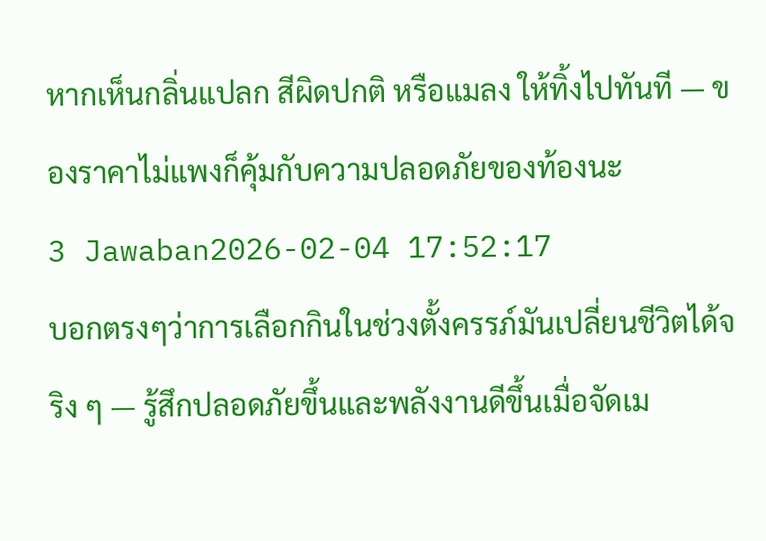หากเห็นกลิ่นแปลก สีผิดปกติ หรือแมลง ให้ทิ้งไปทันที — ของราคาไม่แพงก็คุ้มกับความปลอดภัยของท้องนะ
3 Jawaban2026-02-04 17:52:17
บอกตรงๆว่าการเลือกกินในช่วงตั้งครรภ์มันเปลี่ยนชีวิตได้จริง ๆ — รู้สึกปลอดภัยขึ้นและพลังงานดีขึ้นเมื่อจัดเม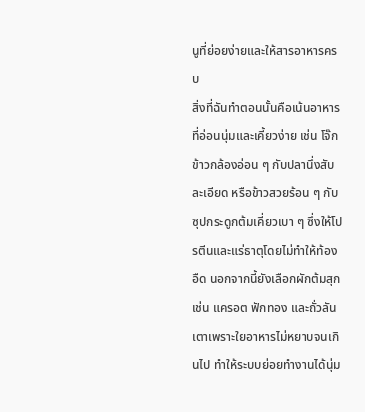นูที่ย่อยง่ายและให้สารอาหารครบ
สิ่งที่ฉันทำตอนนั้นคือเน้นอาหารที่อ่อนนุ่มและเคี้ยวง่าย เช่น โจ๊กข้าวกล้องอ่อน ๆ กับปลานึ่งสับละเอียด หรือข้าวสวยร้อน ๆ กับซุปกระดูกต้มเคี่ยวเบา ๆ ซึ่งให้โปรตีนและแร่ธาตุโดยไม่ทำให้ท้องอืด นอกจากนี้ยังเลือกผักต้มสุก เช่น แครอต ฟักทอง และถั่วลันเตาเพราะใยอาหารไม่หยาบจนเกินไป ทำให้ระบบย่อยทำงานได้นุ่ม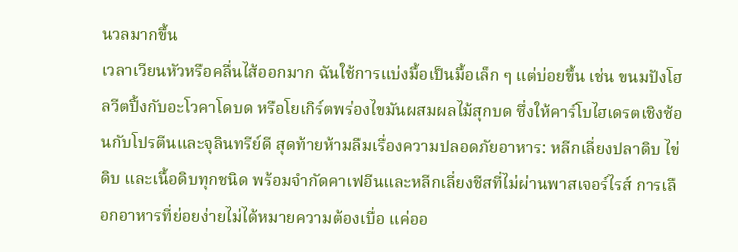นวลมากขึ้น
เวลาเวียนหัวหรือคลื่นไส้ออกมาก ฉันใช้การแบ่งมื้อเป็นมื้อเล็ก ๆ แต่บ่อยขึ้น เช่น ขนมปังโฮลวีตปิ้งกับอะโวคาโดบด หรือโยเกิร์ตพร่องไขมันผสมผลไม้สุกบด ซึ่งให้คาร์โบไฮเดรตเชิงซ้อนกับโปรตีนและจุลินทรีย์ดี สุดท้ายห้ามลืมเรื่องความปลอดภัยอาหาร: หลีกเลี่ยงปลาดิบ ไข่ดิบ และเนื้อดิบทุกชนิด พร้อมจำกัดคาเฟอีนและหลีกเลี่ยงชีสที่ไม่ผ่านพาสเจอร์ไรส์ การเลือกอาหารที่ย่อยง่ายไม่ได้หมายความต้องเบื่อ แค่ออ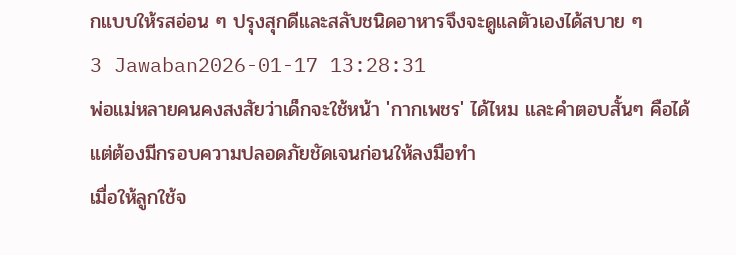กแบบให้รสอ่อน ๆ ปรุงสุกดีและสลับชนิดอาหารจึงจะดูแลตัวเองได้สบาย ๆ
3 Jawaban2026-01-17 13:28:31
พ่อแม่หลายคนคงสงสัยว่าเด็กจะใช้หน้า 'กากเพชร' ได้ไหม และคำตอบสั้นๆ คือได้ แต่ต้องมีกรอบความปลอดภัยชัดเจนก่อนให้ลงมือทำ
เมื่อให้ลูกใช้จ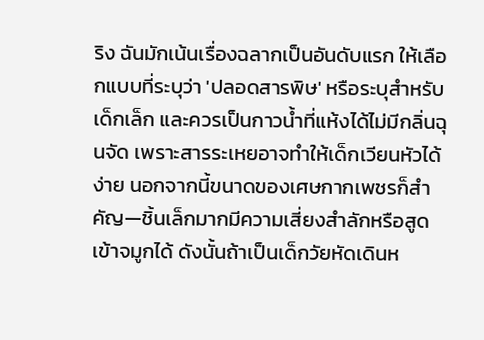ริง ฉันมักเน้นเรื่องฉลากเป็นอันดับแรก ให้เลือกแบบที่ระบุว่า 'ปลอดสารพิษ' หรือระบุสำหรับเด็กเล็ก และควรเป็นกาวน้ำที่แห้งได้ไม่มีกลิ่นฉุนจัด เพราะสารระเหยอาจทำให้เด็กเวียนหัวได้ง่าย นอกจากนี้ขนาดของเศษกากเพชรก็สำคัญ—ชิ้นเล็กมากมีความเสี่ยงสำลักหรือสูดเข้าจมูกได้ ดังนั้นถ้าเป็นเด็กวัยหัดเดินห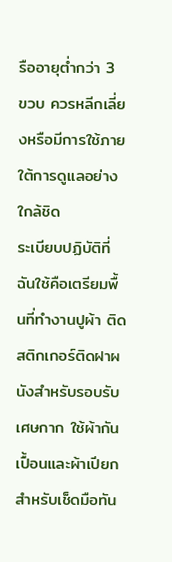รืออายุต่ำกว่า 3 ขวบ ควรหลีกเลี่ยงหรือมีการใช้ภายใต้การดูแลอย่างใกล้ชิด
ระเบียบปฏิบัติที่ฉันใช้คือเตรียมพื้นที่ทำงานปูผ้า ติดสติกเกอร์ติดฝาผนังสำหรับรอบรับเศษกาก ใช้ผ้ากันเปื้อนและผ้าเปียกสำหรับเช็ดมือทัน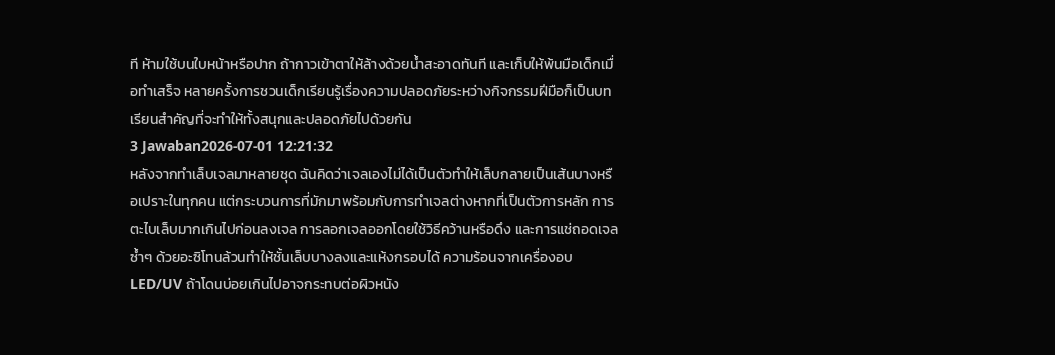ที ห้ามใช้บนใบหน้าหรือปาก ถ้ากาวเข้าตาให้ล้างด้วยน้ำสะอาดทันที และเก็บให้พ้นมือเด็กเมื่อทำเสร็จ หลายครั้งการชวนเด็กเรียนรู้เรื่องความปลอดภัยระหว่างกิจกรรมฝีมือก็เป็นบทเรียนสำคัญที่จะทำให้ทั้งสนุกและปลอดภัยไปด้วยกัน
3 Jawaban2026-07-01 12:21:32
หลังจากทำเล็บเจลมาหลายชุด ฉันคิดว่าเจลเองไม่ได้เป็นตัวทำให้เล็บกลายเป็นเส้นบางหรือเปราะในทุกคน แต่กระบวนการที่มักมาพร้อมกับการทำเจลต่างหากที่เป็นตัวการหลัก การตะไบเล็บมากเกินไปก่อนลงเจล การลอกเจลออกโดยใช้วิธีคว้านหรือดึง และการแช่ถอดเจลซ้ำๆ ด้วยอะซิโทนล้วนทำให้ชั้นเล็บบางลงและแห้งกรอบได้ ความร้อนจากเครื่องอบ LED/UV ถ้าโดนบ่อยเกินไปอาจกระทบต่อผิวหนัง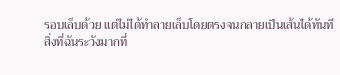รอบเล็บด้วย แต่ไม่ได้ทำลายเล็บโดยตรงจนกลายเป็นเส้นได้ทันที
สิ่งที่ฉันระวังมากที่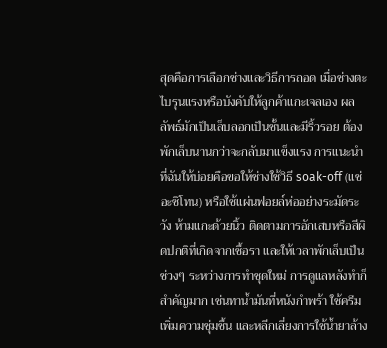สุดคือการเลือกช่างและวิธีการถอด เมื่อช่างตะไบรุนแรงหรือบังคับให้ลูกค้าแกะเจลเอง ผลลัพธ์มักเป็นเล็บลอกเป็นชั้นและมีริ้วรอย ต้องพักเล็บนานกว่าจะกลับมาแข็งแรง การแนะนำที่ฉันให้บ่อยคือขอให้ช่างใช้วิธี soak-off (แช่อะซิโทน) หรือใช้แผ่นฟอยล์ห่ออย่างระมัดระวัง ห้ามแกะด้วยนิ้ว ติดตามการอักเสบหรือสีผิดปกติที่เกิดจากเชื้อรา และให้เวลาพักเล็บเป็นช่วงๆ ระหว่างการทำชุดใหม่ การดูแลหลังทำก็สำคัญมาก เช่นทาน้ำมันที่หนังกำพร้า ใช้ครีมเพิ่มความชุ่มชื้น และหลีกเลี่ยงการใช้น้ำยาล้าง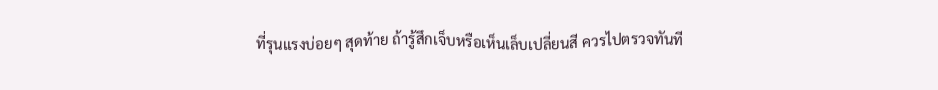ที่รุนแรงบ่อยๆ สุดท้าย ถ้ารู้สึกเจ็บหรือเห็นเล็บเปลี่ยนสี ควรไปตรวจทันที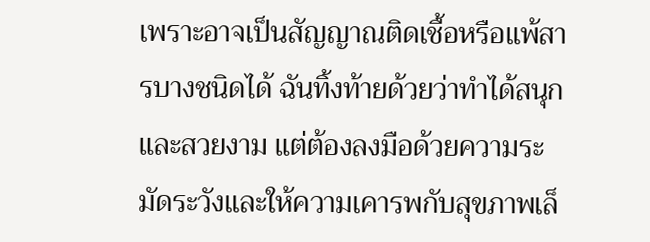เพราะอาจเป็นสัญญาณติดเชื้อหรือแพ้สารบางชนิดได้ ฉันทิ้งท้ายด้วยว่าทำได้สนุกและสวยงาม แต่ต้องลงมือด้วยความระมัดระวังและให้ความเคารพกับสุขภาพเล็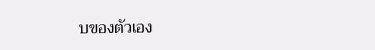บของตัวเอง